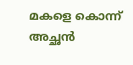മകളെ കൊന്ന് അച്ഛന്‍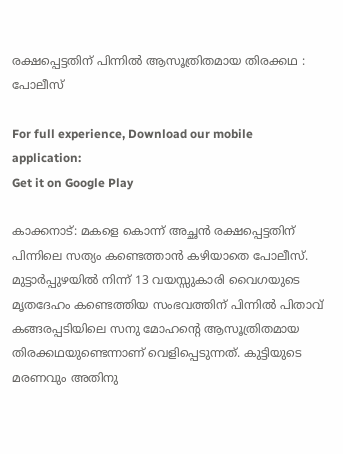രക്ഷപ്പെട്ടതിന് പിന്നില്‍ ആസൂത്രിതമായ തിരക്കഥ : പോലീസ്

For full experience, Download our mobile application:
Get it on Google Play

കാക്കനാട്: മകളെ കൊന്ന് അച്ഛന്‍ രക്ഷപ്പെട്ടതിന് പിന്നിലെ സത്യം കണ്ടെത്താന്‍ കഴിയാതെ പോലീസ്. മുട്ടാര്‍പ്പുഴയില്‍ നിന്ന് 13 വയസ്സുകാരി വൈഗയുടെ മൃതദേഹം കണ്ടെത്തിയ സംഭവത്തിന് പിന്നില്‍ പിതാവ് കങ്ങരപ്പടിയിലെ സനു മോഹന്റെ ആസൂത്രിതമായ തിരക്കഥയുണ്ടെന്നാണ് വെളിപ്പെടുന്നത്. കുട്ടിയുടെ മരണവും അതിനു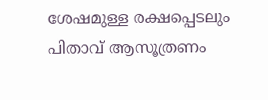ശേഷമുള്ള രക്ഷപ്പെടലും പിതാവ് ആസൂത്രണം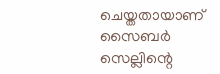ചെയ്തതായാണ് സൈബര്‍ സെല്ലിന്റെ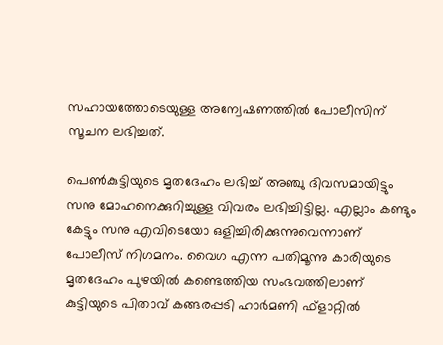സഹായത്തോടെയുള്ള അന്വേഷണത്തില്‍ പോലീസിന് സൂചന ലഭിച്ചത്.

പെണ്‍കുട്ടിയുടെ മൃതദേഹം ലഭിച്ച്‌ അഞ്ചു ദിവസമായിട്ടും സനു മോഹനെക്കുറിച്ചുള്ള വിവരം ലഭിച്ചിട്ടില്ല. എല്ലാം കണ്ടും കേട്ടും സനു എവിടെയോ ഒളിച്ചിരിക്കുന്നുവെന്നാണ് പോലീസ് നിഗമനം. വൈഗ എന്ന പതിമൂന്നു കാരിയുടെ മൃതദേഹം പുഴയില്‍ കണ്ടെത്തിയ സംഭവത്തിലാണ് കുട്ടിയുടെ പിതാവ് കങ്ങരപ്പടി ഹാര്‍മണി ഫ്ളാറ്റില്‍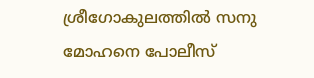ശ്രീഗോകുലത്തില്‍ സനു മോഹനെ പോലീസ്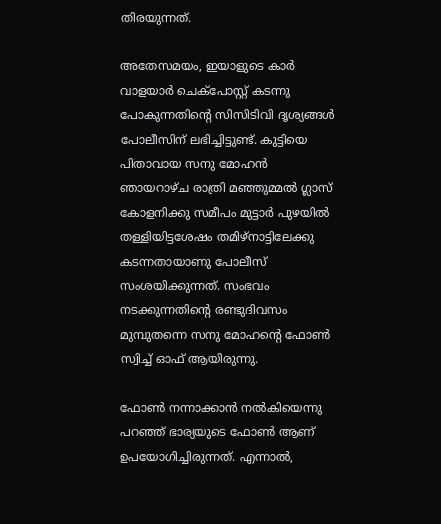തിരയുന്നത്.

അതേസമയം, ഇയാളുടെ കാര്‍ വാളയാര്‍ ചെക്‌പോസ്റ്റ് കടന്നു പോകുന്നതിന്റെ സിസിടിവി ദൃശ്യങ്ങള്‍ പോലീസിന് ലഭിച്ചിട്ടുണ്ട്. കുട്ടിയെ പിതാവായ സനു മോഹന്‍ ഞായറാഴ്ച രാത്രി മഞ്ഞുമ്മല്‍ ഗ്ലാസ് കോളനിക്കു സമീപം മുട്ടാര്‍ പുഴയില്‍ തള്ളിയിട്ടശേഷം തമിഴ്‌നാട്ടിലേക്കു കടന്നതായാണു പോലീസ് സംശയിക്കുന്നത്. സംഭവം നടക്കുന്നതിന്റെ രണ്ടുദിവസം മുമ്പുതന്നെ സനു മോഹന്റെ ഫോണ്‍ സ്വിച്ച്‌ ഓഫ് ആയിരുന്നു.

ഫോണ്‍ നന്നാക്കാന്‍ നല്‍കിയെന്നു പറഞ്ഞ് ഭാര്യയുടെ ഫോണ്‍ ആണ് ഉപയോഗിച്ചിരുന്നത്. എന്നാല്‍,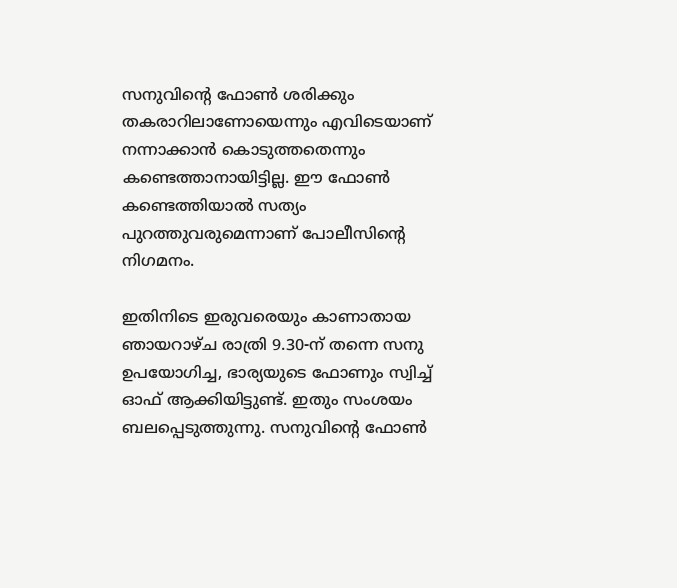സനുവിന്റെ ഫോണ്‍ ശരിക്കും തകരാറിലാണോയെന്നും എവിടെയാണ് നന്നാക്കാന്‍ കൊടുത്തതെന്നും കണ്ടെത്താനായിട്ടില്ല. ഈ ഫോണ്‍ കണ്ടെത്തിയാല്‍ സത്യം പുറത്തുവരുമെന്നാണ് പോലീസിന്റെ നിഗമനം.

ഇതിനിടെ ഇരുവരെയും കാണാതായ ഞായറാഴ്ച രാത്രി 9.30-ന് തന്നെ സനു ഉപയോഗിച്ച, ഭാര്യയുടെ ഫോണും സ്വിച്ച്‌ ഓഫ് ആക്കിയിട്ടുണ്ട്. ഇതും സംശയം ബലപ്പെടുത്തുന്നു. സനുവിന്റെ ഫോണ്‍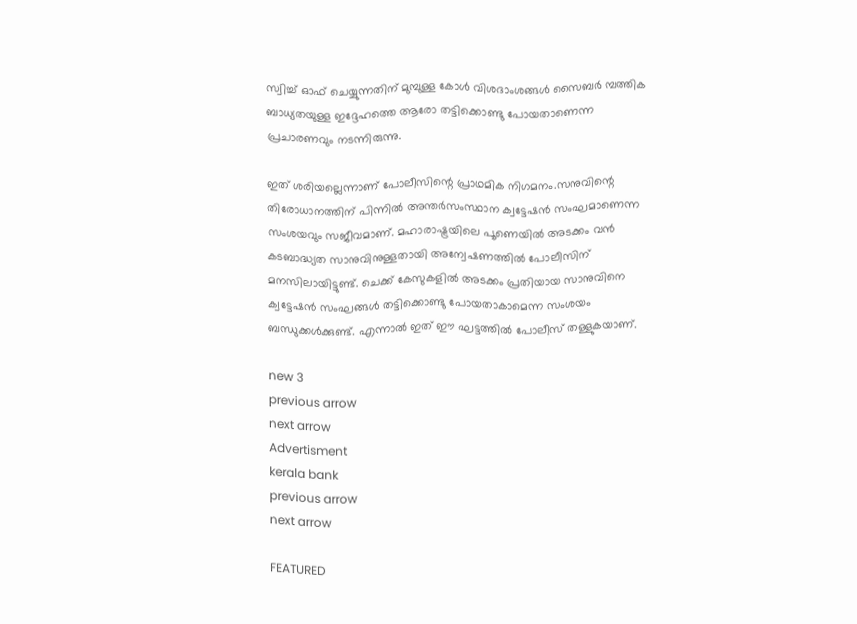സ്വിച്ച്‌ ഓഫ് ചെയ്യുന്നതിന് മുമ്പുള്ള കോള്‍ വിശദാംശങ്ങള്‍ സൈബര്‍ മ്പത്തിക ബാധ്യതയുള്ള ഇദ്ദേഹത്തെ ആരോ തട്ടിക്കൊണ്ടു പോയതാണെന്ന പ്രചാരണവും നടന്നിരുന്നു.

ഇത് ശരിയല്ലെന്നാണ് പോലീസിന്റെ പ്രാഥമിക നിഗമനം.സനുവിന്റെ തിരോധാനത്തിന് പിന്നില്‍ അന്തര്‍സംസ്ഥാന ക്വട്ടേഷന്‍ സംഘമാണെന്ന സംശയവും സജീവമാണ്. മഹാരാഷ്ട്രയിലെ പൂണെയില്‍ അടക്കം വന്‍ കടബാദ്ധ്യത സാനുവിനുള്ളതായി അന്വേഷണത്തില്‍ പോലീസിന് മനസിലായിട്ടുണ്ട്. ചെക്ക് കേസുകളില്‍ അടക്കം പ്രതിയായ സാനുവിനെ ക്വട്ടേഷന്‍ സംഘങ്ങള്‍ തട്ടിക്കൊണ്ടു പോയതാകാമെന്ന സംശയം ബന്ധുക്കള്‍ക്കുണ്ട്. എന്നാല്‍ ഇത് ഈ ഘട്ടത്തില്‍ പോലീസ് തള്ളുകയാണ്.

new 3
previous arrow
next arrow
Advertisment
kerala bank
previous arrow
next arrow

FEATURED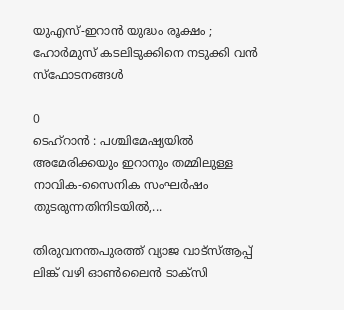യുഎസ്-ഇറാൻ യുദ്ധം രൂക്ഷം ; ഹോർമുസ് കടലിടുക്കിനെ നടുക്കി വൻ സ്ഫോടനങ്ങൾ

0
ടെഹ്‌റാൻ : പശ്ചിമേഷ്യയിൽ അമേരിക്കയും ഇറാനും തമ്മിലുള്ള നാവിക-സൈനിക സംഘർഷം തുടരുന്നതിനിടയിൽ,...

തിരുവനന്തപുരത്ത് വ്യാജ വാട്സ്ആപ്പ് ലിങ്ക് വഴി ഓൺലൈൻ ടാക്‌സി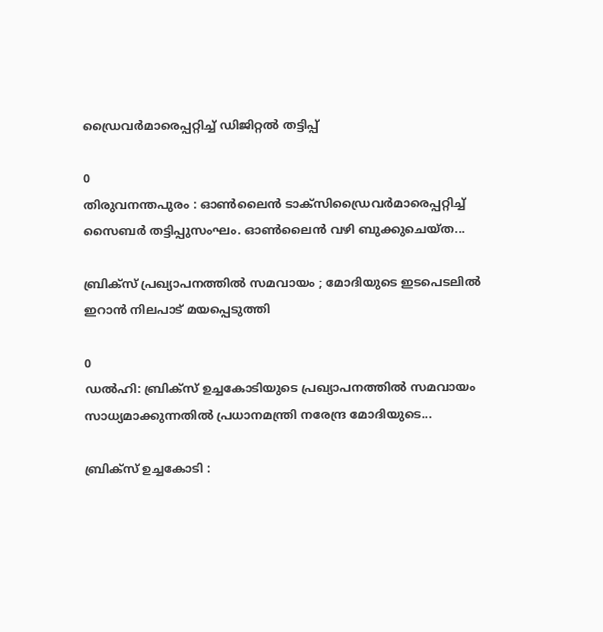ഡ്രൈവർമാരെപ്പറ്റിച്ച് ഡിജിറ്റൽ തട്ടിപ്പ്

0
തിരുവനന്തപുരം : ഓൺലൈൻ ടാക്സിഡ്രൈവർമാരെപ്പറ്റിച്ച് സൈബർ തട്ടിപ്പുസംഘം. ഓൺലൈൻ വഴി ബുക്കുചെയ്ത...

ബ്രിക്സ് പ്രഖ്യാപനത്തിൽ സമവായം ; മോദിയുടെ ഇടപെടലിൽ ഇറാൻ നിലപാട് മയപ്പെടുത്തി

0
ഡൽഹി: ബ്രിക്സ് ഉച്ചകോടിയുടെ പ്രഖ്യാപനത്തിൽ സമവായം സാധ്യമാക്കുന്നതിൽ പ്രധാനമന്ത്രി നരേന്ദ്ര മോദിയുടെ...

ബ്രിക്സ് ഉച്ചകോടി :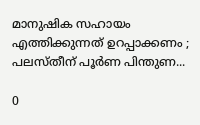മാനുഷിക സഹായം എത്തിക്കുന്നത് ഉറപ്പാക്കണം ; പലസ്തീന് പൂർണ പിന്തുണ...

0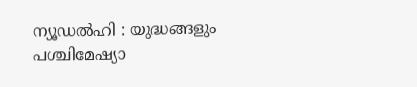ന്യൂഡൽഹി : യുദ്ധങ്ങളും പശ്ചിമേഷ്യാ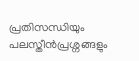പ്രതിസന്ധിയും പലസ്തീൻപ്രശ്നങ്ങളും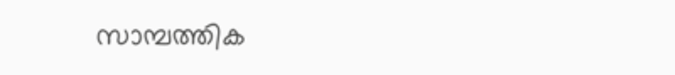സാമ്പത്തിക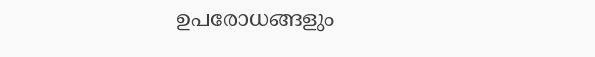ഉപരോധങ്ങളും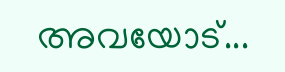അവയോട്...